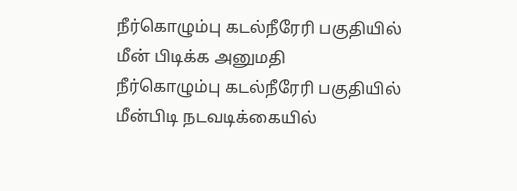நீர்கொழும்பு கடல்நீரேரி பகுதியில் மீன் பிடிக்க அனுமதி
நீர்கொழும்பு கடல்நீரேரி பகுதியில் மீன்பிடி நடவடிக்கையில்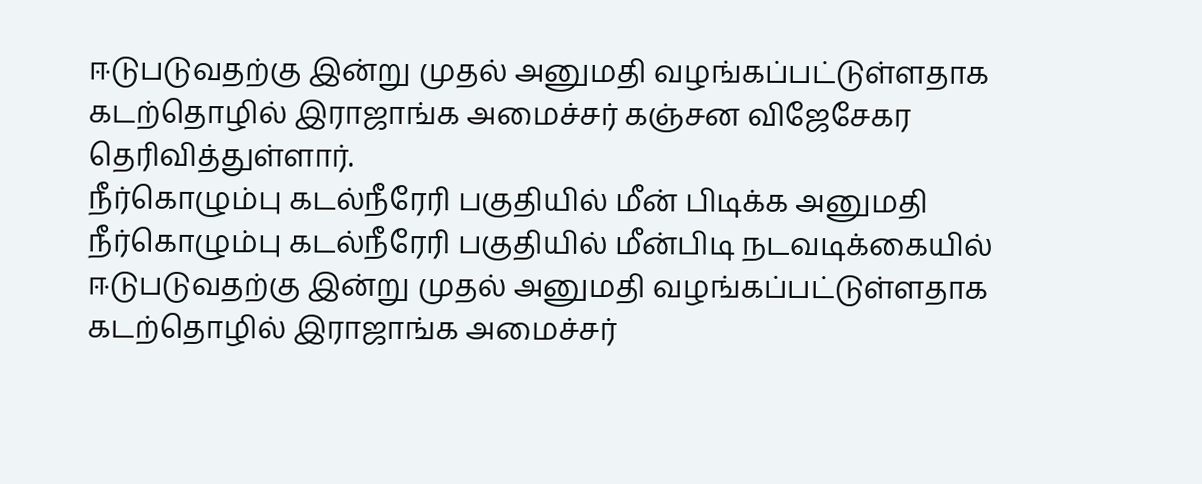ஈடுபடுவதற்கு இன்று முதல் அனுமதி வழங்கப்பட்டுள்ளதாக கடற்தொழில் இராஜாங்க அமைச்சர் கஞ்சன விஜேசேகர தெரிவித்துள்ளார்.
நீர்கொழும்பு கடல்நீரேரி பகுதியில் மீன் பிடிக்க அனுமதி
நீர்கொழும்பு கடல்நீரேரி பகுதியில் மீன்பிடி நடவடிக்கையில் ஈடுபடுவதற்கு இன்று முதல் அனுமதி வழங்கப்பட்டுள்ளதாக கடற்தொழில் இராஜாங்க அமைச்சர்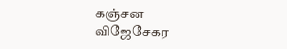கஞ்சன விஜேசேகர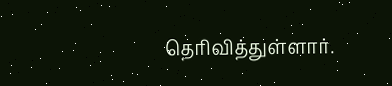தெரிவித்துள்ளார்.